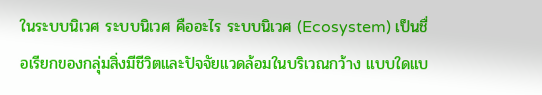ในระบบนิเวศ ระบบนิเวศ คืออะไร ระบบนิเวศ (Ecosystem) เป็นชื่อเรียกของกลุ่มสิ่งมีชีวิตและปัจจัยแวดล้อมในบริเวณกว้าง แบบใดแบ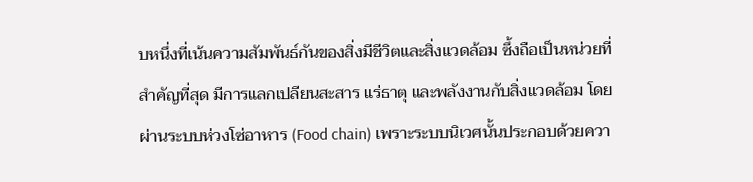บหนึ่งที่เน้นความสัมพันธ์กันของสิ่งมีชีวิตและสิ่งแวดล้อม ซึ้งถือเป็นหน่วยที่สําคัญที่สุด มีการแลกเปลียนสะสาร แร่ธาตุ และพลังงานกับสิ่งแวดล้อม โดยผ่านระบบห่วงโซ่อาหาร (Food chain) เพราะระบบนิเวศนั้นประกอบด้วยควา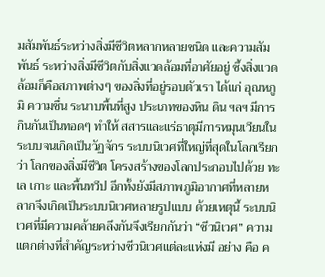มสัมพันธ์ระหว่างสิ่งมีชีวิตหลากหลายชนิด และความสัมพันธ์ ระหว่างสิ่งมีชีวิตกับสิ่งแวดล้อมที่อาศัยอยู่ ซึ้งสิ่งแวดล้อมก็คือสภาพต่างๆ ของสิ่งที่อยู่รอบตัวเรา ได้แก่ อุณหภูมิ ความชื่น ระนาบพื้นที่สูง ประเภทของหิน ดิน ฯลฯ มีการกินกันเป็นทอดๆ ทําให้ สสารและแร่ธาตุมีการหมุนเวียนในระบบจนเกิดเป็นวัฏจักร ระบบนิเวศที่ใหญ่ที่สุดในโลกเรียกว่า โลกของสิ่งมีชีวิต โครงสร้างของโลกประกอบไปด้วย ทะเล เกาะ และพื้นทวีป อีกทั้งยังมีสภาพภูมิอากาศที่หลายหลากจึงเกิดเป็นระบบนิเวศหลายรูปแบบ ด้วยเหตุนี้ ระบบนิเวศที่มีความคล้ายคลึงกันจึงเรียกกันว่า “ชีวนิเวศ” ความแตกต่างที่สําคัญระหว่างชีวนิเวศแต่ละแห่งมี อย่าง คือ ค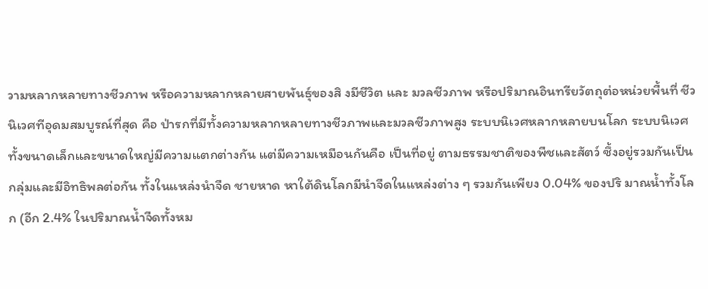วามหลากหลายทางชีวภาพ หรือความหลากหลายสายพันธุ์ของสิ งมีชีวิต และ มวลชีวภาพ หรือปริมาณอินทรียวัตถุต่อหน่วยพื้นที่ ชีวนิเวศทีอุดมสมบูรณ์ที่สุด คือ ป่ารกที่มีทั้งความหลากหลายทางชีวภาพและมวลชีวภาพสูง ระบบนิเวศหลากหลายบนโลก ระบบนิเวศทั้งขนาดเล็กและขนาดใหญ่มีความแตกต่างกัน แต่มีความเหมือนกันคือ เป็นที่อยู่ ตามธรรมชาติของพืชและสัตว์ ซึ้งอยู่รวมกันเป็นกลุ่มและมีอิทธิพลต่อกัน ทั้งในแหล่งนําจืด ชายหาด หาใต้ดินโลกมีนําจืดในแหล่งต่าง ๆ รวมกันเพียง 0.04% ของปริ มาณนํ้าทั้งโลก (อีก 2.4% ในปริมาณนํ้าจืดทั้งหม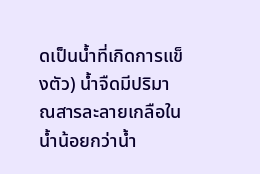ดเป็นนํ้าที่เกิดการแข็งตัว) นํ้าจืดมีปริมาณสารละลายเกลือในนํ้าน้อยกว่านํ้า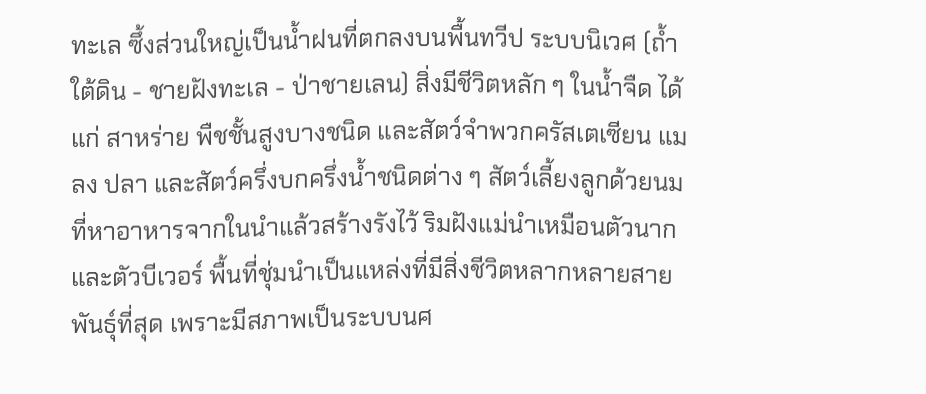ทะเล ซึ้งส่วนใหญ่เป็นนํ้าฝนที่ตกลงบนพื้นทวีป ระบบนิเวศ (ถํ้าใต้ดิน - ชายฝังทะเล - ป่าชายเลน) สิ่งมีชีวิตหลัก ๆ ในนํ้าจืด ได้แก่ สาหร่าย พืชชั้นสูงบางชนิด และสัตว์จําพวกครัสเตเซียน แมลง ปลา และสัตว์ครึ่งบกครึ่งนํ้าชนิดต่าง ๆ สัตว์เลี้ยงลูกด้วยนมที่หาอาหารจากในนําแล้วสร้างรังไว้ ริมฝังแม่นําเหมือนตัวนากและตัวบีเวอร์ พื้นที่ชุ่มนําเป็นแหล่งที่มีสิ่งชีวิตหลากหลายสายพันธุ์ที่สุด เพราะมีสภาพเป็นระบบนศ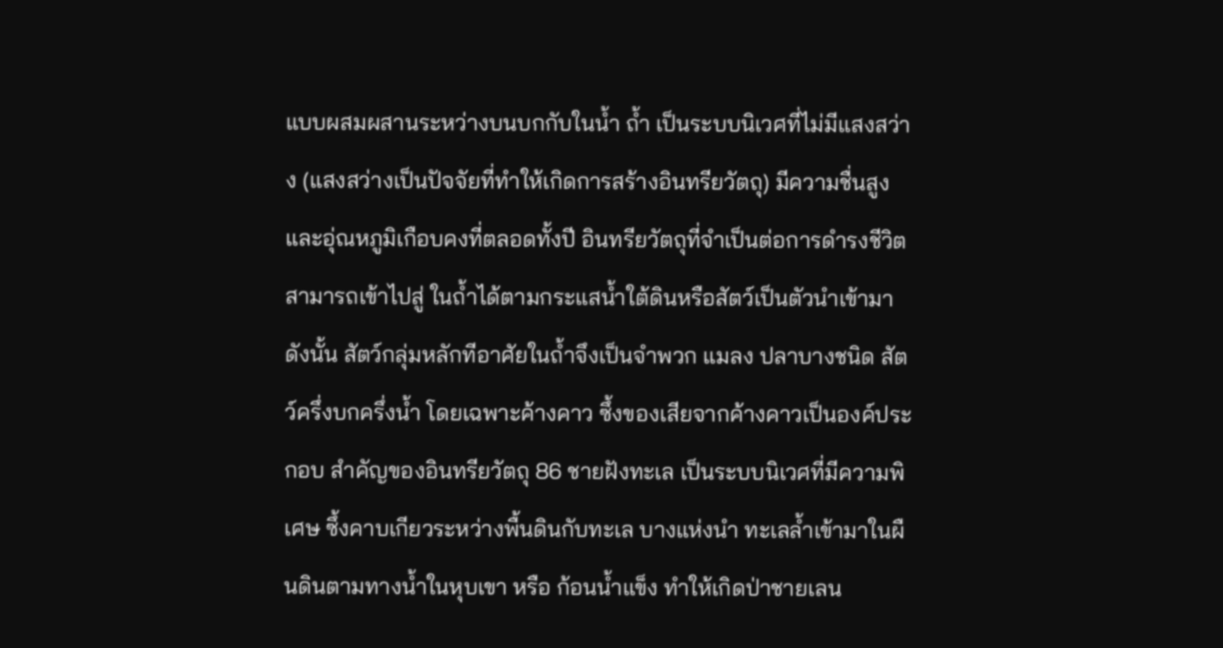แบบผสมผสานระหว่างบนบกกับในนํ้า ถํ้า เป็นระบบนิเวศที่ไม่มีแสงสว่าง (แสงสว่างเป็นปัจจัยที่ทําให้เกิดการสร้างอินทรียวัตถุ) มีความชื่นสูง และอุ่ณหภูมิเกือบคงที่ตลอดทั้งปี อินทรียวัตถุที่จําเป็นต่อการดํารงชีวิตสามารถเข้าไปสู่ ในถํ้าได้ตามกระแสนํ้าใต้ดินหรือสัตว์เป็นตัวนําเข้ามา ดังนั้น สัตว์กลุ่มหลักทีอาศัยในถํ้าจึงเป็นจําพวก แมลง ปลาบางชนิด สัตว์ครึ่งบกครึ่งนํ้า โดยเฉพาะค้างคาว ซึ้งของเสียจากค้างคาวเป็นองค์ประกอบ สําคัญของอินทรียวัตถุ 86 ชายฝังทะเล เป็นระบบนิเวศที่มีความพิเศษ ซึ้งคาบเกียวระหว่างพื้นดินกับทะเล บางแห่งนํา ทะเลลํ้าเข้ามาในผืนดินตามทางนํ้าในหุบเขา หรือ ก้อนนํ้าแข็ง ทําให้เกิดป่าชายเลน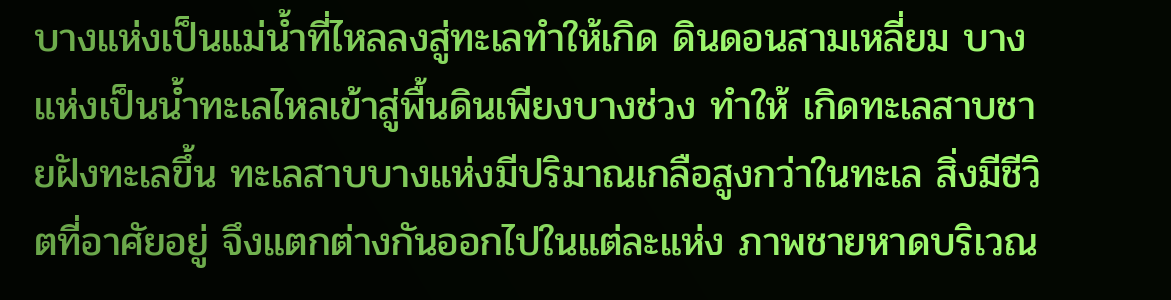บางแห่งเป็นแม่นํ้าที่ไหลลงสู่ทะเลทําให้เกิด ดินดอนสามเหลี่ยม บางแห่งเป็นนํ้าทะเลไหลเข้าสู่พื้นดินเพียงบางช่วง ทําให้ เกิดทะเลสาบชายฝังทะเลขึ้น ทะเลสาบบางแห่งมีปริมาณเกลือสูงกว่าในทะเล สิ่งมีชีวิตที่อาศัยอยู่ จึงแตกต่างกันออกไปในแต่ละแห่ง ภาพชายหาดบริเวณ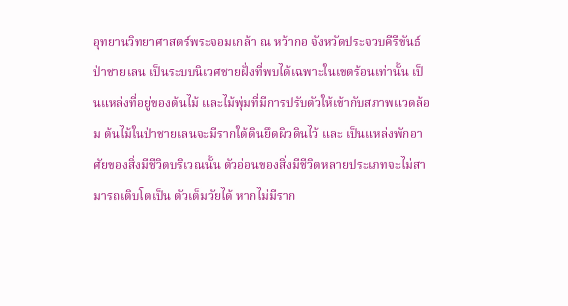อุทยานวิทยาศาสตร์พระจอมเกล้า ณ หว้ากอ จังหวัดประจวบคีรีขันธ์ ป่าชายเลน เป็นระบบนิเวศชายฝั่งที่พบได้เฉพาะในเขตร้อนเท่านั้น เป็นแหล่งที่อยู่ของต้นไม้ และไม้พุ่มที่มีการปรับตัวให้เข้ากับสภาพแวดล้อม ต้นไม้ในป่าชายเลนจะมีรากใต้ดินยึดผิวดินไว้ และ เป็นแหล่งพักอาศัยของสิ่งมีชีวิตบริเวณนั้น ตัวอ่อนของสิ่งมีชีวิตหลายประเภทจะไม่สามารถเติบโตเป็น ตัวเต็มวัยได้ หากไม่มีราก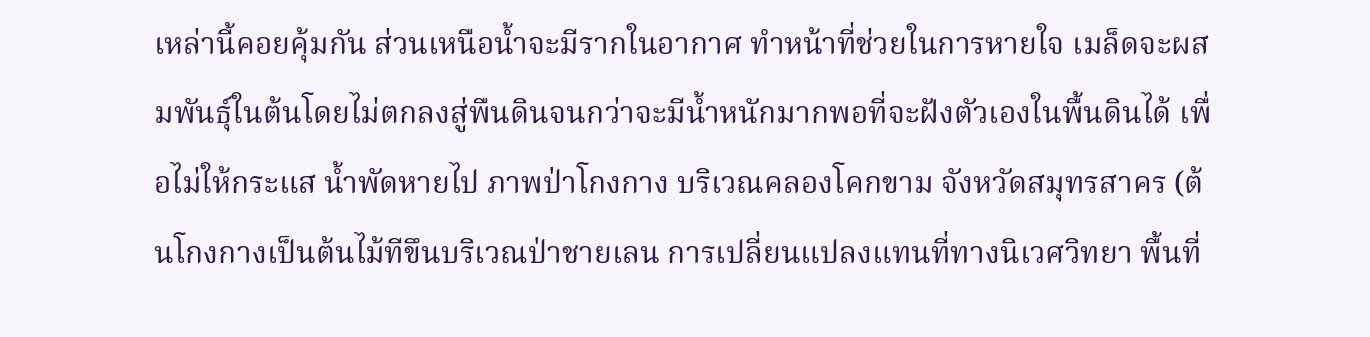เหล่านี้คอยคุ้มกัน ส่วนเหนือนํ้าจะมีรากในอากาศ ทําหน้าที่ช่วยในการหายใจ เมล็ดจะผสมพันธุ์ในต้นโดยไม่ตกลงสู่พืนดินจนกว่าจะมีนํ้าหนักมากพอที่จะฝังตัวเองในพื้นดินได้ เพื่อไม่ให้กระแส นํ้าพัดหายไป ภาพป่าโกงกาง บริเวณคลองโคกขาม จังหวัดสมุทรสาคร (ต้นโกงกางเป็นต้นไม้ทีขึนบริเวณป่าชายเลน การเปลี่ยนแปลงแทนที่ทางนิเวศวิทยา พื้นที่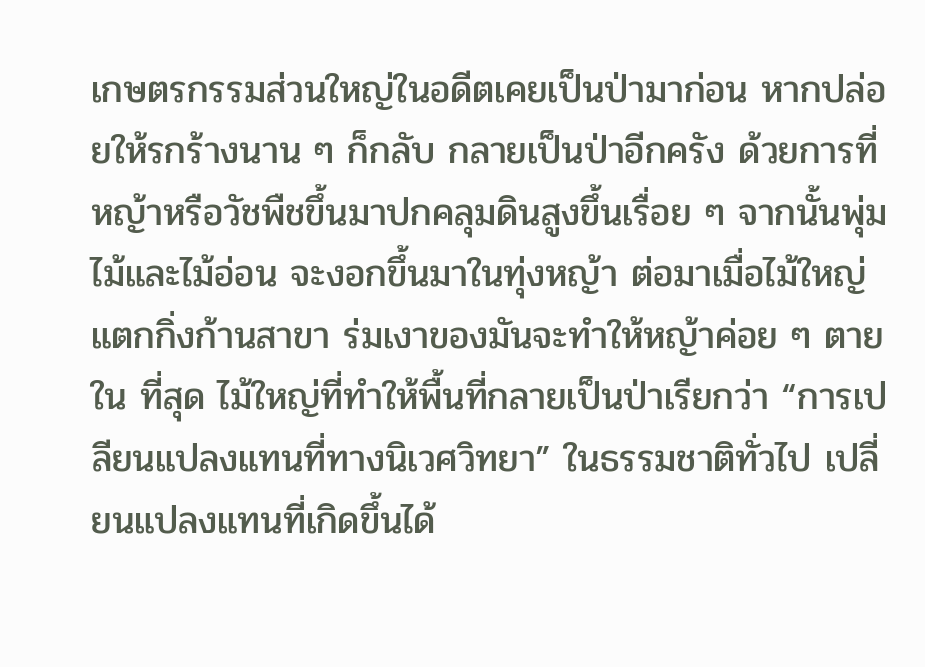เกษตรกรรมส่วนใหญ่ในอดีตเคยเป็นป่ามาก่อน หากปล่อยให้รกร้างนาน ๆ ก็กลับ กลายเป็นป่าอีกครัง ด้วยการที่หญ้าหรือวัชพืชขึ้นมาปกคลุมดินสูงขึ้นเรื่อย ๆ จากนั้นพุ่มไม้และไม้อ่อน จะงอกขึ้นมาในทุ่งหญ้า ต่อมาเมื่อไม้ใหญ่แตกกิ่งก้านสาขา ร่มเงาของมันจะทําให้หญ้าค่อย ๆ ตายใน ที่สุด ไม้ใหญ่ที่ทําให้พื้นที่กลายเป็นป่าเรียกว่า “การเปลียนแปลงแทนที่ทางนิเวศวิทยา” ในธรรมชาติทั่วไป เปลี่ยนแปลงแทนที่เกิดขึ้นได้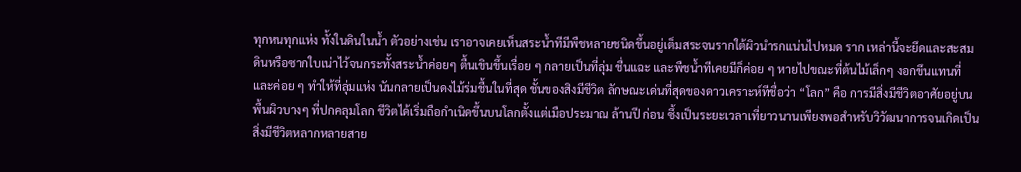ทุกหนทุกแห่ง ทั้งในดินในนํ้า ตัวอย่างเช่น เราอาจเคยเห็นสระนํ้าทีมีพืชหลายชนิดขึ้นอยู่เต็มสระจนรากใต้ผิวนํารกแน่นไปหมด ราก เหล่านี้จะยึดและสะสมดินหรือซากใบเน่าไว้จนกระทั้งสระนํ้าค่อยๆ ตื้นเขินขึ้นเรื่อย ๆ กลายเป็นที่ลุ่ม ชื่นแฉะ และพืชนํ้าทีเคยมีก็ค่อย ๆ หายไปขณะที่ต้นไม้เล็กๆ งอกขึนแทนที่และค่อย ๆ ทําให้ที่ลุ่มแห่ง นันกลายเป็นดงไม้ร่มชื้นในที่สุด ชั้นของสิงมีชีวิต ลักษณะเด่นที่สุดของดาวเคราะห์ทีชื่อว่า “โลก” คือ การมีสิ่งมีชีวิตอาศัยอยู่บนพื้นผิวบางๆ ที่ปกคลุมโลก ชีวิตได้เริ่มถือกําเนิดขึ้นบนโลกตั้งแต่เมือประมาณ ล้านปี ก่อน ซึ้งเป็นระยะเวลาเที่ยาวนานเพียงพอสําหรับวิวัฒนาการจนเกิดเป็นสิ่งมีชีวิตหลากหลายสาย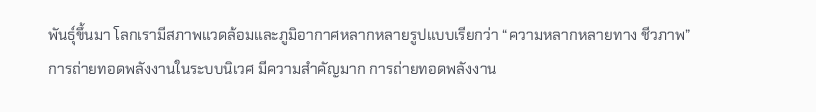พันธุ์ขึ้นมา โลกเรามีสภาพแวดล้อมและภูมิอากาศหลากหลายรูปแบบเรียกว่า “ความหลากหลายทาง ชีวภาพ”
การถ่ายทอดพลังงานในระบบนิเวศ มีความสําคัญมาก การถ่ายทอดพลังงาน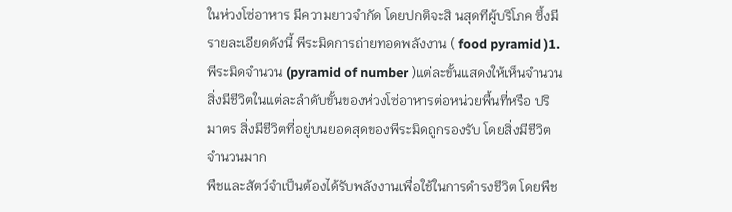ในห่วงโซ่อาหาร มีความยาวจํากัด โดยปกติจะสิ นสุดทีผู้บริโภค ซึ้งมีรายละเอียดดังนี้ พีระมิดการถ่ายทอดพลังงาน ( food pyramid )1.พีระมิดจํานวน (pyramid of number )แต่ละขั้นแสดงให้เห็นจํานวนสิ่งมีชีวิตในแต่ละลําดับขั้นของห่วงโซ่อาหารต่อหน่วยพื้นที่หรือ ปริมาตร สิ่งมีชีวิตที่อยู่บนยอดสุดของพีระมิดถูกรองรับ โดยสิ่งมีชีวิตจํานวนมาก
พืชและสัตว์จําเป็นต้องได้รับพลังงานเพื่อใช้ในการดํารงชีวิต โดยพืช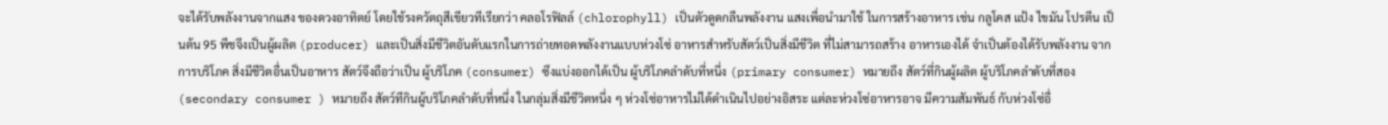จะได้รับพลังงานจากแสง ของดวงอาทิตย์ โดยใช้รงควัตถุสีเขียวทีเรียกว่า คลอโรฟิลล์ (chlorophyll) เป็นตัวดูดกลืนพลังงาน แสงเพื่อนํามาใช้ ในการสร้างอาหาร เช่น กลูโคส แป้ง ไขมัน โปรตีน เป็นต้น 95 พืชจึงเป็นผู้ผลิต (producer) และเป็นสิ่งมีชีวิตอันดับแรกในการถ่ายทอดพลังงานแบบห่วงโซ่ อาหารสําหรับสัตว์เป็นสิ่งมีชีวิต ที่ไม่สามารถสร้าง อาหารเองได้ จําเป็นต้องได้รับพลังงาน จากการบริโภค สิ่งมีชีวิตอื่นเป็นอาหาร สัตว์จึงถือว่าเป็น ผู้บริโภค (consumer) ซึงแบ่งออกได้เป็น ผู้บริโภคลําดับที่หนึ่ง (primary consumer) หมายถึง สัตว์ที่กินผู้ผลิต ผู้บริโภคลําดับที่สอง (secondary consumer ) หมายถึง สัตว์ทีกินผู้บริโภคลําดับที่หนึ่ง ในกลุ่มสิ่งมีชีวิตหนึ่ง ๆ ห่วงโซ่อาหารไม่ได้ดําเนินไปอย่างอิสระ แต่ละห่วงโซ่อาหารอาจ มีความสัมพันธ์ กับห่วงโซ่อื่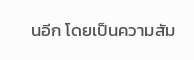นอีก โดยเป็นความสัม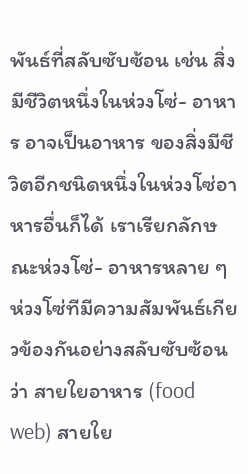พันธ์ที่สลับซับซ้อน เช่น สิ่งมีชีวิตหนึ่งในห่วงโซ่- อาหาร อาจเป็นอาหาร ของสิ่งมีชีวิตอีกชนิดหนึ่งในห่วงโซ่อาหารอื่นก็ได้ เราเรียกลักษณะห่วงโซ่- อาหารหลาย ๆ ห่วงโซ่ทีมีความสัมพันธ์เกียวข้องกันอย่างสลับซับซ้อนว่า สายใยอาหาร (food web) สายใย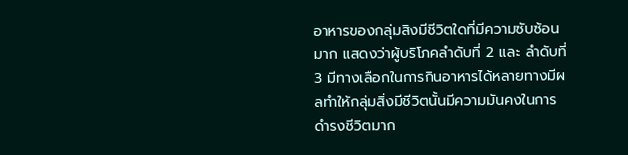อาหารของกลุ่มสิงมีชีวิตใดที่มีความซับซ้อนมาก แสดงว่าผู้บริโภคลําดับที่ 2 และ ลําดับที่ 3 มีทางเลือกในการกินอาหารได้หลายทางมีผลทําให้กลุ่มสิ่งมีชีวิตนั้นมีความมันคงในการ ดํารงชีวิตมาก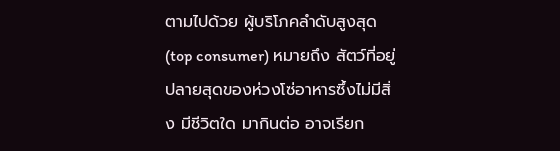ตามไปด้วย ผู้บริโภคลําดับสูงสุด (top consumer) หมายถึง สัตว์ที่อยู่ปลายสุดของห่วงโซ่อาหารซึ้งไม่มีสิ่ง มีชีวิตใด มากินต่อ อาจเรียก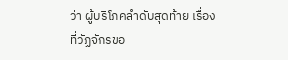ว่า ผู้บริโภคลําดับสุดท้าย เรื่องที่วัฏจักรขอ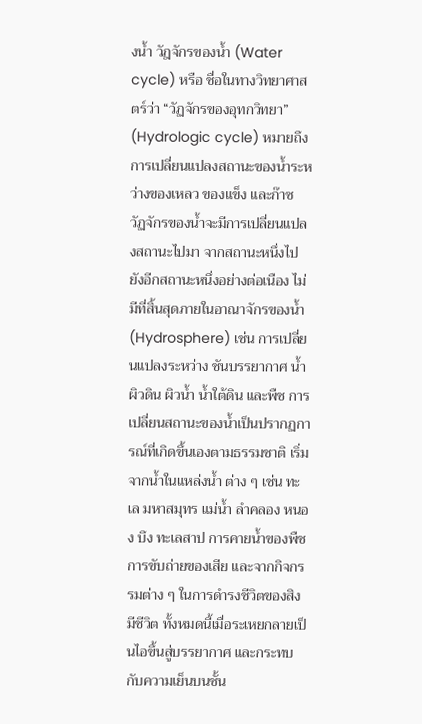งนํ้า วัฎจักรของนํ้า (Water cycle) หรือ ชื่อในทางวิทยาศาสตร์ว่า “วัฏจักรของอุทกวิทยา” (Hydrologic cycle) หมายถึง การเปลี่ยนแปลงสถานะของนํ้าระหว่างของเหลว ของแข็ง และก๊าซ วัฏจักรของนํ้าจะมีการเปลี่ยนแปลงสถานะไปมา จากสถานะหนึ่งไปยังอีกสถานะหนึ่งอย่างต่อเนือง ไม่มีที่สิ้นสุดภายในอาณาจักรของนํ้า (Hydrosphere) เช่น การเปลี่ยนแปลงระหว่าง ชันบรรยากาศ นํ้า ผิวดิน ผิวนํ้า นํ้าใต้ดิน และพืช การเปลี่ยนสถานะของนํ้าเป็นปรากฏการณ์ที่เกิดขึ้นเองตามธรรมชาติ เริ่มจากนํ้าในแหล่งนํ้า ต่าง ๆ เช่น ทะเล มหาสมุทร แม่นํ้า ลําคลอง หนอง บึง ทะเลสาป การคายนํ้าของพืช การขับถ่ายของเสีย และจากกิจกรรมต่าง ๆ ในการดํารงชีวิตของสิงมีชีวิต ทั้งหมดนี้เมื่อระเหยกลายเป็นไอขึ้นสู่บรรยากาศ และกระทบกับความเย็นบนชั้น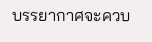บรรยากาศจะควบ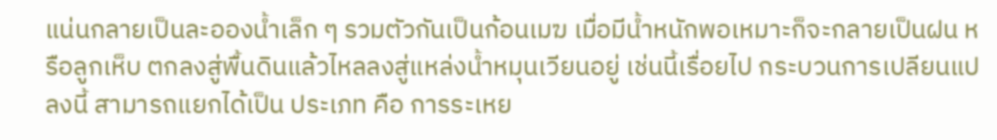แน่นกลายเป็นละอองนํ้าเล็ก ๆ รวมตัวกันเป็นก้อนเมฆ เมื่อมีนํ้าหนักพอเหมาะก็จะกลายเป็นฝน หรือลูกเห็บ ตกลงสู่พื้นดินแล้วไหลลงสู่แหล่งนํ้าหมุนเวียนอยู่ เช่นนี้เรื่อยไป กระบวนการเปลียนแปลงนี้ สามารถแยกได้เป็น ประเภท คือ การระเหย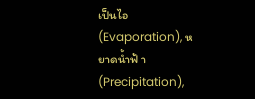เป็นไอ (Evaporation), หยาดนํ้าฟ้ า (Precipitation),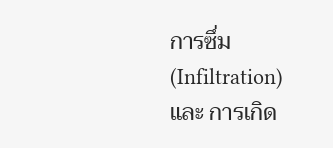การซึ่ม (Infiltration) และ การเกิด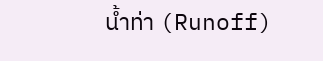นํ้าท่า (Runoff)